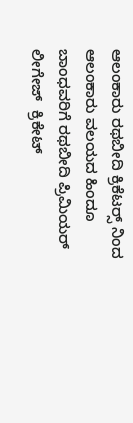ಆಲಂಕಾರು ರಥಬೀದಿ ಕ್ರಿಕೆಟರ್ಸ್‍ ನಿಂದ ಆಲಂಕಾರು ವಲಯದ ಹಿಂದೂ ಬಾಂಧವರಿಗೆ ರಥಬೀದಿ ಪ್ರಿಮಿಯರ್ ಲೀಗೇಜ್‍  ಕ್ರಿಕೇಟ್‍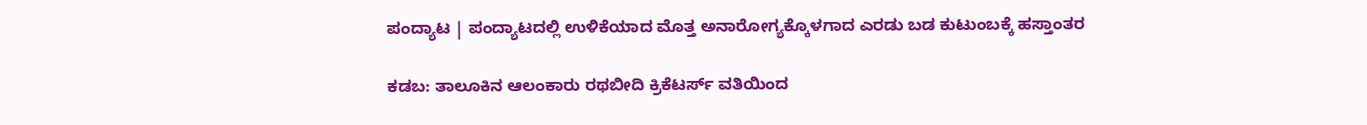ಪಂದ್ಯಾಟ | ಪಂದ್ಯಾಟದಲ್ಲಿ ಉಳಿಕೆಯಾದ ಮೊತ್ತ ಅನಾರೋಗ್ಯಕ್ಕೊಳಗಾದ ಎರಡು ಬಡ ಕುಟುಂಬಕ್ಕೆ ಹಸ್ತಾಂತರ

ಕಡಬ: ತಾಲೂಕಿನ ಆಲಂಕಾರು ರಥಬೀದಿ ಕ್ರಿಕೆಟರ್ಸ್ ವತಿಯಿಂದ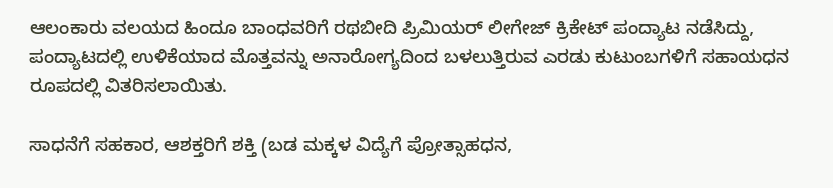ಆಲಂಕಾರು ವಲಯದ ಹಿಂದೂ ಬಾಂಧವರಿಗೆ ರಥಬೀದಿ ಪ್ರಿಮಿಯರ್ ಲೀಗೇಜ್‍ ಕ್ರಿಕೇಟ್‍ ಪಂದ್ಯಾಟ ನಡೆಸಿದ್ದು, ಪಂದ್ಯಾಟದಲ್ಲಿ ಉಳಿಕೆಯಾದ ಮೊತ್ತವನ್ನು ಅನಾರೋಗ್ಯದಿಂದ ಬಳಲುತ್ತಿರುವ ಎರಡು ಕುಟುಂಬಗಳಿಗೆ ಸಹಾಯಧನ ರೂಪದಲ್ಲಿ ವಿತರಿಸಲಾಯಿತು.

ಸಾಧನೆಗೆ ಸಹಕಾರ, ಆಶಕ್ತರಿಗೆ ಶಕ್ತಿ (ಬಡ ಮಕ್ಕಳ ವಿದ್ಯೆಗೆ ಪ್ರೋತ್ಸಾಹಧನ,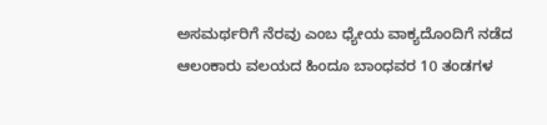ಅಸಮರ್ಥರಿಗೆ ನೆರವು ಎಂಬ ಧ್ಯೇಯ ವಾಕ್ಯದೊಂದಿಗೆ ನಡೆದ ಆಲಂಕಾರು ವಲಯದ ಹಿಂದೂ ಬಾಂಧವರ 10 ತಂಡಗಳ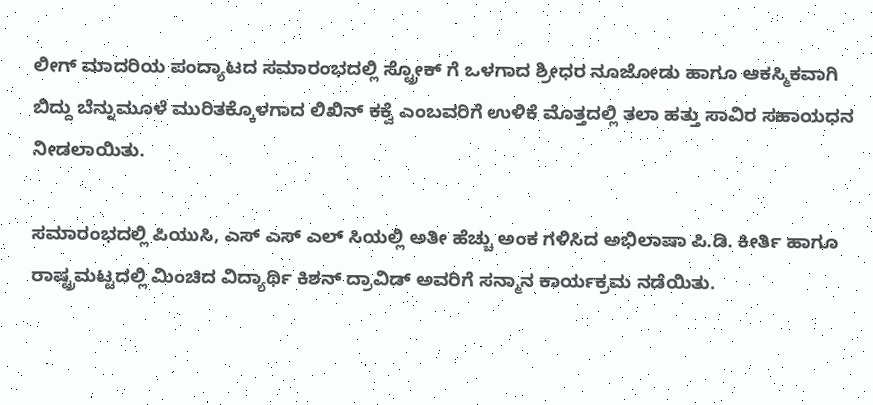ಲೀಗ್‍ ಮಾದರಿಯ ಪಂದ್ಯಾಟದ ಸಮಾರಂಭದಲ್ಲಿ ಸ್ಟ್ರೋಕ್‍ ಗೆ ಒಳಗಾದ ಶ್ರೀಧರ ನೂಜೋಡು ಹಾಗೂ ಆಕಸ್ಮಿಕವಾಗಿ ಬಿದ್ದು ಬೆನ್ನುಮೂಳೆ ಮುರಿತಕ್ಕೊಳಗಾದ ಲಿಖಿನ್‍ ಕಕ್ವೆ ಎಂಬವರಿಗೆ ಉಳಿಕೆ ಮೊತ್ತದಲ್ಲಿ ತಲಾ ಹತ್ತು ಸಾವಿರ ಸಹಾಯಧನ ನೀಡಲಾಯಿತು.

ಸಮಾರಂಭದಲ್ಲಿ ಪಿಯುಸಿ, ಎಸ್‍ ಎಸ್ ಎಲ್ ಸಿಯಲ್ಲಿ ಅತೀ ಹೆಚ್ಚು ಅಂಕ ಗಳಿಸಿದ ಅಭಿಲಾಷಾ ಪಿ.ಡಿ. ಕೀರ್ತಿ ಹಾಗೂ ರಾಷ್ಟ್ರಮಟ್ಟದಲ್ಲಿ ಮಿಂಚಿದ ವಿದ್ಯಾರ್ಥಿ ಕಿಶನ್‍ ದ್ರಾವಿಡ್ ಅವರಿಗೆ ಸನ್ಮಾನ ಕಾರ್ಯಕ್ರಮ ನಡೆಯಿತು.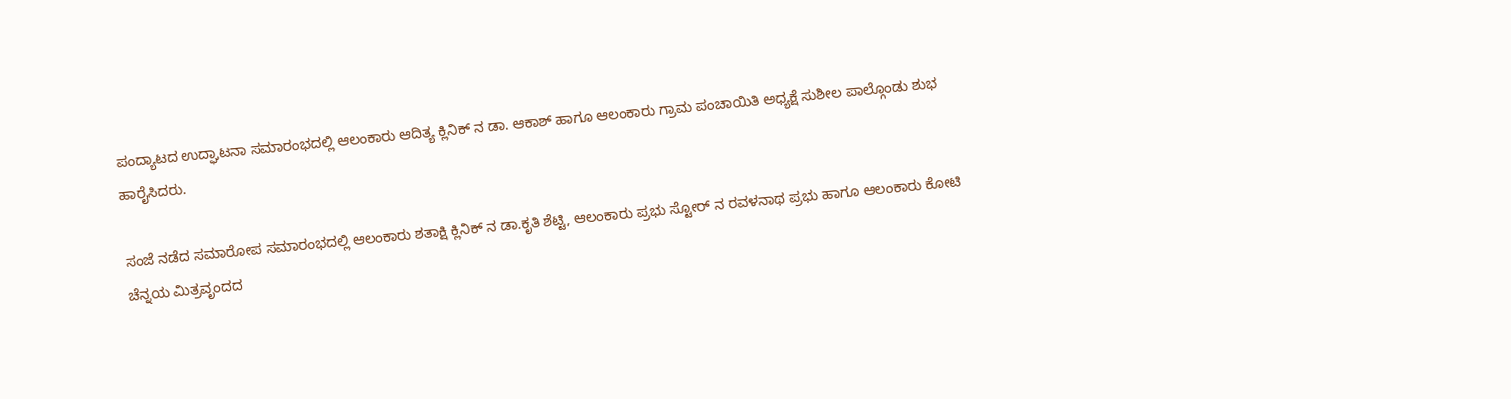ಪಂದ್ಯಾಟದ ಉದ್ಘಾಟನಾ ಸಮಾರಂಭದಲ್ಲಿ ಆಲಂಕಾರು ಆದಿತ್ಯ ಕ್ಲಿನಿಕ್‍ ನ ಡಾ. ಆಕಾಶ್‍ ಹಾಗೂ ಆಲಂಕಾರು ಗ್ರಾಮ ಪಂಚಾಯಿತಿ ಅಧ್ಯಕ್ಷೆ ಸುಶೀಲ ಪಾಲ್ಗೊಂಡು ಶುಭ ಹಾರೈಸಿದರು.

ಸಂಜೆ ನಡೆದ ಸಮಾರೋಪ ಸಮಾರಂಭದಲ್ಲಿ ಆಲಂಕಾರು ಶತಾಕ್ಷಿ ಕ್ಲಿನಿಕ್‍ ನ ಡಾ.ಕೃತಿ ಶೆಟ್ಟಿ, ಆಲಂಕಾರು ಪ್ರಭು ಸ್ಟೋರ್‍ ನ ರವಳನಾಥ ಪ್ರಭು ಹಾಗೂ ಆಲಂಕಾರು ಕೋಟಿ ಚೆನ್ನಯ ಮಿತ್ರವೃಂದದ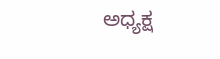ಅಧ್ಯಕ್ಷ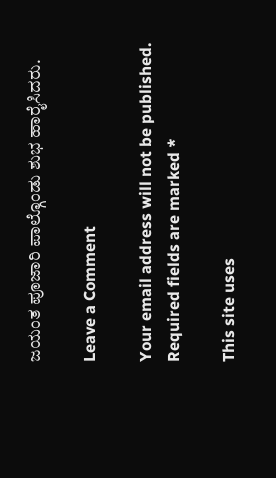ಜಯಂತ ಪೂಜಾರಿ ಪಾಲ್ಗೊಂಡು ಶುಭ ಹಾರೈಸಿದರು.

Leave a Comment

Your email address will not be published. Required fields are marked *

This site uses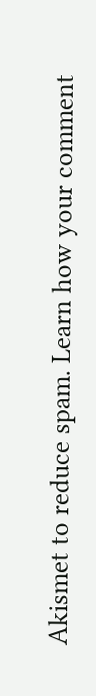Akismet to reduce spam. Learn how your comment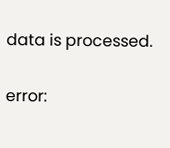data is processed.

error: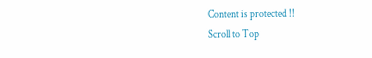Content is protected !!
Scroll to Top